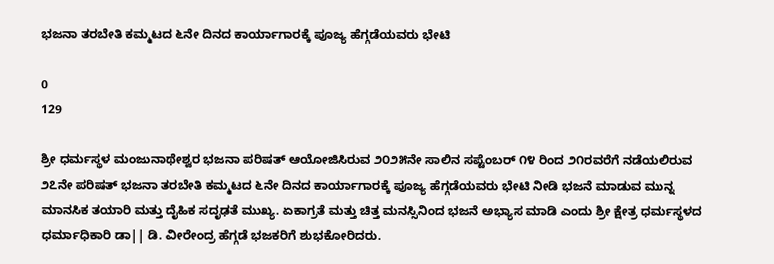ಭಜನಾ ತರಬೇತಿ ಕಮ್ಮಟದ ೬ನೇ ದಿನದ ಕಾರ್ಯಾಗಾರಕ್ಕೆ ಪೂಜ್ಯ ಹೆಗ್ಗಡೆಯವರು ಭೇಟಿ

0
129

ಶ್ರೀ ಧರ್ಮಸ್ಥಳ ಮಂಜುನಾಥೇಶ್ವರ ಭಜನಾ ಪರಿಷತ್ ಆಯೋಜಿಸಿರುವ ೨೦೨೫ನೇ ಸಾಲಿನ ಸಪ್ಟೆಂಬರ್ ೧೪ ರಿಂದ ೨೧ರವರೆಗೆ ನಡೆಯಲಿರುವ ೨೭ನೇ ಪರಿಷತ್ ಭಜನಾ ತರಬೇತಿ ಕಮ್ಮಟದ ೬ನೇ ದಿನದ ಕಾರ್ಯಾಗಾರಕ್ಕೆ ಪೂಜ್ಯ ಹೆಗ್ಗಡೆಯವರು ಭೇಟಿ ನೀಡಿ ಭಜನೆ ಮಾಡುವ ಮುನ್ನ ಮಾನಸಿಕ ತಯಾರಿ ಮತ್ತು ದೈಹಿಕ ಸದೃಢತೆ ಮುಖ್ಯ. ಏಕಾಗ್ರತೆ ಮತ್ತು ಚಿತ್ತ ಮನಸ್ಸಿನಿಂದ ಭಜನೆ ಅಭ್ಯಾಸ ಮಾಡಿ ಎಂದು ಶ್ರೀ ಕ್ಷೇತ್ರ ಧರ್ಮಸ್ಥಳದ ಧರ್ಮಾಧಿಕಾರಿ ಡಾ|| ಡಿ. ವೀರೇಂದ್ರ ಹೆಗ್ಗಡೆ ಭಜಕರಿಗೆ ಶುಭಕೋರಿದರು.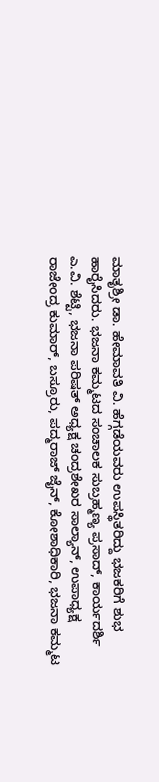ಮಾತೃಶ್ರೀ ಡಾ. ಹೇಮಾವತಿ ವಿ. ಹೆಗ್ಗಡೆಯವರು ಉಪಸ್ಥಿತರಿದ್ದು ಭಜಕರಿಗೆ ಶುಭ ಹಾರೈಸಿದರು. ಭಜನಾ ಕಮ್ಮಟದ ಸಂಚಾಲಕ ಸುಬ್ರಹ್ಮಣ್ಯ ಪ್ರಸಾದ್, ಕಾರ್ಯದರ್ಶಿ ಎ.ವಿ. ಶೆಟ್ಟಿ, ಭಜನಾ ಪರಿಷತ್ ಅಧ್ಯಕ್ಷ ಚಂದ್ರಶೇಖರ ಸಾಲ್ಯಾನ್, ಉಪಾಧ್ಯಕ್ಷ ರಾಜೇಂದ್ರ ಕುಮಾರ್, ಬಸ್ರೂರು, ಪದ್ಮರಾಜ್ ಜೈನ್, ಕೋಶಾಧಿಕಾರಿ, ಭಜನಾ ಕಮ್ಮಟ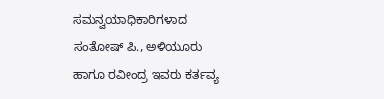ಸಮನ್ವಯಾಧಿಕಾರಿಗಳಾದ ಸಂತೋಷ್ ಪಿ., ಅಳಿಯೂರು ಹಾಗೂ ರವೀಂದ್ರ ಇವರು ಕರ್ತವ್ಯ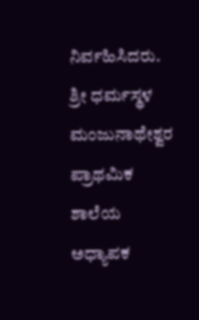ನಿರ್ವಹಿಸಿದರು. ಶ್ರೀ ಧರ್ಮಸ್ಥಳ ಮಂಜುನಾಥೇಶ್ವರ ಪ್ರಾಥಮಿಕ ಶಾಲೆಯ ಅಧ್ಯಾಪಕ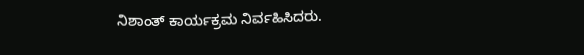ನಿಶಾಂತ್ ಕಾರ್ಯಕ್ರಮ ನಿರ್ವಹಿಸಿದರು.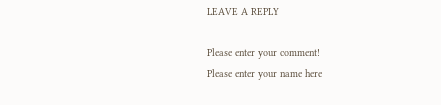LEAVE A REPLY

Please enter your comment!
Please enter your name here